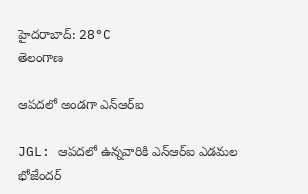హైదరాబాద్: 28°C
తెలంగాణ

ఆపదలో అండగా ఎన్ఆర్ఐ

JGL: ఆపదలో ఉన్నవారికి ఎన్ఆర్ఐ ఎడమల భోజేందర్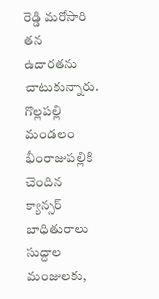రెడ్డి మరోసారి తన ఉదారతను చాటుకున్నారు. గొల్లపల్లి మండలం భీంరాజుపల్లికి చెందిన క్యాన్సర్ బాధితురాలు సుద్దాల మంజులకు,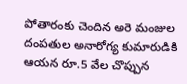పోతారంకు చెందిన అరె మంజుల దంపతుల అనారోగ్య కుమారుడికి ఆయన రూ.5 వేల చొప్పున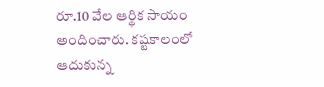రూ.10 వేల ఆర్థిక సాయం అందించారు. కష్టకాలంలో ఆదుకున్న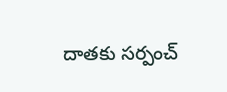దాతకు సర్పంచ్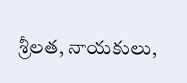శ్రీలత, నాయకులు,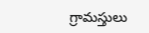గ్రామస్తులు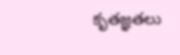కృతజ్ఞతలు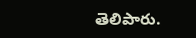తెలిపారు.